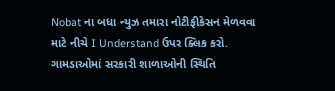Nobat ના બધા ન્યુઝ તમારા નોટીફીકેસન મેળવવા માટે નીચે I Understand ઉપર ક્લિક કરો.
ગામડાઓમાં સરકારી શાળાઓની સ્થિતિ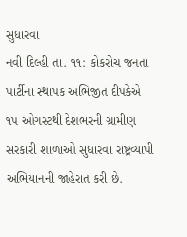સુધારવા
નવી દિલ્હી તા. ૧૧: કોકરોચ જનતા પાર્ટીના સ્થાપક અભિજીત દીપકેએ ૧પ ઓગસ્ટથી દેશભરની ગ્રામીણ સરકારી શાળાઓ સુધારવા રાષ્ટ્રવ્યાપી અભિયાનની જાહેરાત કરી છે.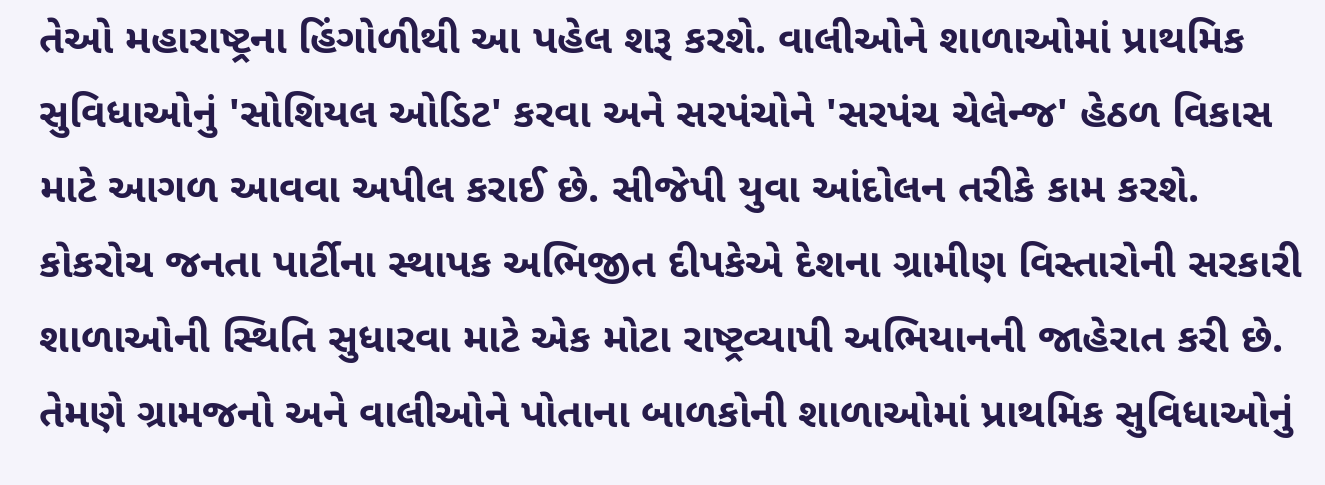તેઓ મહારાષ્ટ્રના હિંગોળીથી આ પહેલ શરૂ કરશે. વાલીઓને શાળાઓમાં પ્રાથમિક સુવિધાઓનું 'સોશિયલ ઓડિટ' કરવા અને સરપંચોને 'સરપંચ ચેલેન્જ' હેઠળ વિકાસ માટે આગળ આવવા અપીલ કરાઈ છે. સીજેપી યુવા આંદોલન તરીકે કામ કરશે.
કોકરોચ જનતા પાર્ટીના સ્થાપક અભિજીત દીપકેએ દેશના ગ્રામીણ વિસ્તારોની સરકારી શાળાઓની સ્થિતિ સુધારવા માટે એક મોટા રાષ્ટ્રવ્યાપી અભિયાનની જાહેરાત કરી છે. તેમણે ગ્રામજનો અને વાલીઓને પોતાના બાળકોની શાળાઓમાં પ્રાથમિક સુવિધાઓનું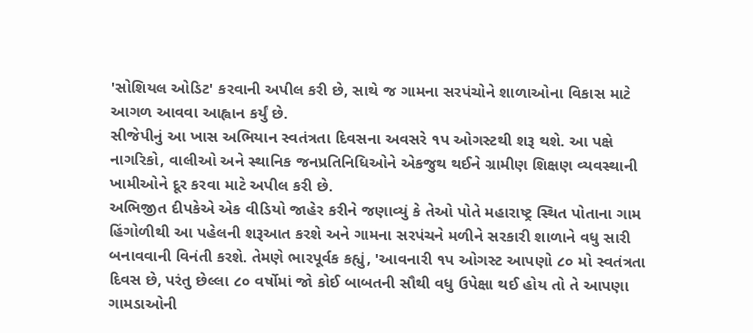'સોશિયલ ઓડિટ' કરવાની અપીલ કરી છે, સાથે જ ગામના સરપંચોને શાળાઓના વિકાસ માટે આગળ આવવા આહ્વાન કર્યું છે.
સીજેપીનું આ ખાસ અભિયાન સ્વતંત્રતા દિવસના અવસરે ૧પ ઓગસ્ટથી શરૂ થશે. આ પક્ષે નાગરિકો, વાલીઓ અને સ્થાનિક જનપ્રતિનિધિઓને એકજુથ થઈને ગ્રામીણ શિક્ષણ વ્યવસ્થાની ખામીઓને દૂર કરવા માટે અપીલ કરી છે.
અભિજીત દીપકેએ એક વીડિયો જાહેર કરીને જણાવ્યું કે તેઓ પોતે મહારાષ્ટ્ર સ્થિત પોતાના ગામ હિંગોળીથી આ પહેલની શરૂઆત કરશે અને ગામના સરપંચને મળીને સરકારી શાળાને વધુ સારી બનાવવાની વિનંતી કરશે. તેમણે ભારપૂર્વક કહ્યું, 'આવનારી ૧પ ઓગસ્ટ આપણો ૮૦ મો સ્વતંત્રતા દિવસ છે, પરંતુ છેલ્લા ૮૦ વર્ષોમાં જો કોઈ બાબતની સૌથી વધુ ઉપેક્ષા થઈ હોય તો તે આપણા ગામડાઓની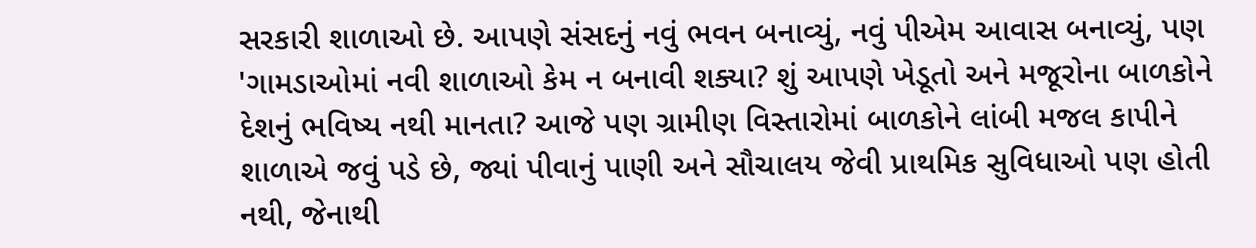સરકારી શાળાઓ છે. આપણે સંસદનું નવું ભવન બનાવ્યું, નવું પીએમ આવાસ બનાવ્યું, પણ 'ગામડાઓમાં નવી શાળાઓ કેમ ન બનાવી શક્યા? શું આપણે ખેડૂતો અને મજૂરોના બાળકોને દેશનું ભવિષ્ય નથી માનતા? આજે પણ ગ્રામીણ વિસ્તારોમાં બાળકોને લાંબી મજલ કાપીને શાળાએ જવું પડે છે, જ્યાં પીવાનું પાણી અને સૌચાલય જેવી પ્રાથમિક સુવિધાઓ પણ હોતી નથી, જેનાથી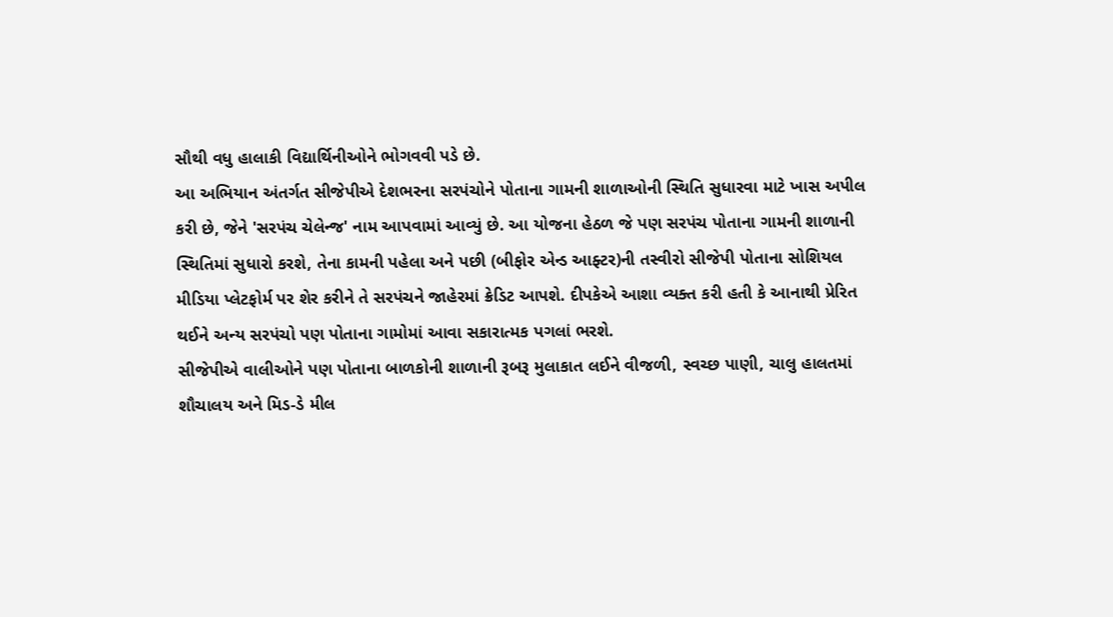સૌથી વધુ હાલાકી વિદ્યાર્થિનીઓને ભોગવવી પડે છે.
આ અભિયાન અંતર્ગત સીજેપીએ દેશભરના સરપંચોને પોતાના ગામની શાળાઓની સ્થિતિ સુધારવા માટે ખાસ અપીલ કરી છે, જેને 'સરપંચ ચેલેન્જ' નામ આપવામાં આવ્યું છે. આ યોજના હેઠળ જે પણ સરપંચ પોતાના ગામની શાળાની સ્થિતિમાં સુધારો કરશે, તેના કામની પહેલા અને પછી (બીફોર એન્ડ આફ્ટર)ની તસ્વીરો સીજેપી પોતાના સોશિયલ મીડિયા પ્લેટફોર્મ પર શેર કરીને તે સરપંચને જાહેરમાં ક્રેડિટ આપશે. દીપકેએ આશા વ્યક્ત કરી હતી કે આનાથી પ્રેરિત થઈને અન્ય સરપંચો પણ પોતાના ગામોમાં આવા સકારાત્મક પગલાં ભરશે.
સીજેપીએ વાલીઓને પણ પોતાના બાળકોની શાળાની રૂબરૂ મુલાકાત લઈને વીજળી, સ્વચ્છ પાણી, ચાલુ હાલતમાં શૌચાલય અને મિડ-ડે મીલ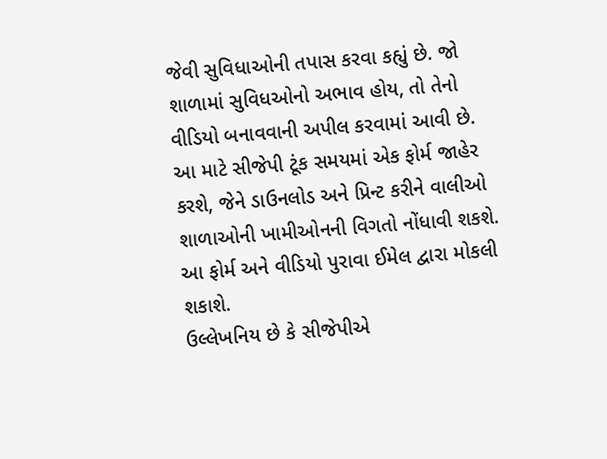જેવી સુવિધાઓની તપાસ કરવા કહ્યું છે. જો શાળામાં સુવિધઓનો અભાવ હોય, તો તેનો વીડિયો બનાવવાની અપીલ કરવામાં આવી છે. આ માટે સીજેપી ટૂંક સમયમાં એક ફોર્મ જાહેર કરશે, જેને ડાઉનલોડ અને પ્રિન્ટ કરીને વાલીઓ શાળાઓની ખામીઓનની વિગતો નોંધાવી શકશે. આ ફોર્મ અને વીડિયો પુરાવા ઈમેલ દ્વારા મોકલી શકાશે.
ઉલ્લેખનિય છે કે સીજેપીએ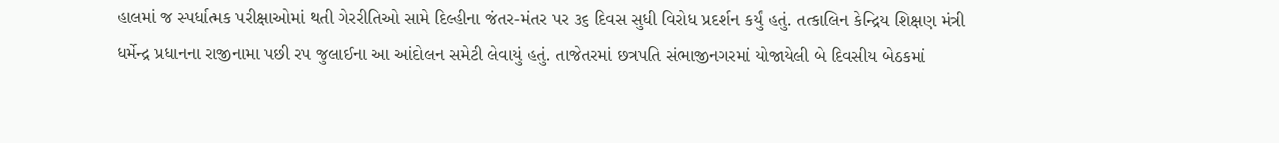હાલમાં જ સ્પર્ધાત્મક પરીક્ષાઓમાં થતી ગેરરીતિઓ સામે દિલ્હીના જંતર-મંતર પર ૩૬ દિવસ સુધી વિરોધ પ્રદર્શન કર્યું હતું. તત્કાલિન કેન્દ્રિય શિક્ષણ મંત્રી ધર્મેન્દ્ર પ્રધાનના રાજીનામા પછી રપ જુલાઈના આ આંદોલન સમેટી લેવાયું હતું. તાજેતરમાં છત્રપતિ સંભાજીનગરમાં યોજાયેલી બે દિવસીય બેઠકમાં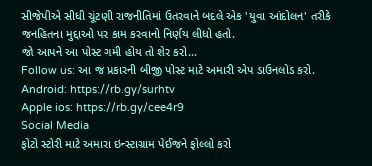સીજેપીએ સીધી ચૂંટણી રાજનીતિમાં ઉતરવાને બદલે એક 'યુવા આંદોલન' તરીકે જનહિતના મુદ્દાઓ પર કામ કરવાનો નિર્ણય લીધો હતો.
જો આપને આ પોસ્ટ ગમી હોય તો શેર કરો...
Follow us: આ જ પ્રકારની બીજી પોસ્ટ માટે અમારી એપ ડાઉનલોડ કરો.
Android: https://rb.gy/surhtv
Apple ios: https://rb.gy/cee4r9
Social Media
ફોટો સ્ટોરી માટે અમારા ઇન્સ્ટાગ્રામ પેઈજને ફોલ્લો કરો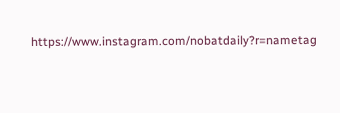https://www.instagram.com/nobatdaily?r=nametag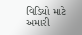વિડિયો માટે અમારી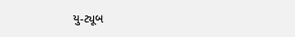યુ-ટ્યૂબ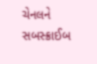ચેનલને સબસ્ક્રાઈબ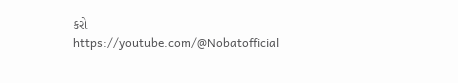કરો
https://youtube.com/@Nobatofficial